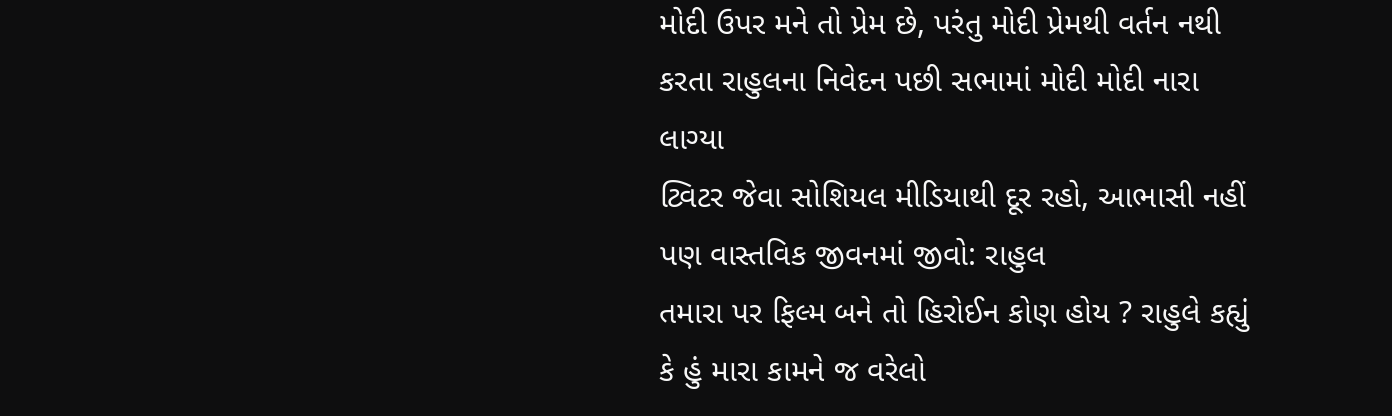મોદી ઉપર મને તો પ્રેમ છે, પરંતુ મોદી પ્રેમથી વર્તન નથી કરતા રાહુલના નિવેદન પછી સભામાં મોદી મોદી નારા લાગ્યા
ટ્વિટર જેવા સોશિયલ મીડિયાથી દૂર રહો, આભાસી નહીં પણ વાસ્તવિક જીવનમાં જીવો: રાહુલ
તમારા પર ફિલ્મ બને તો હિરોઈન કોણ હોય ? રાહુલે કહ્યું કે હું મારા કામને જ વરેલો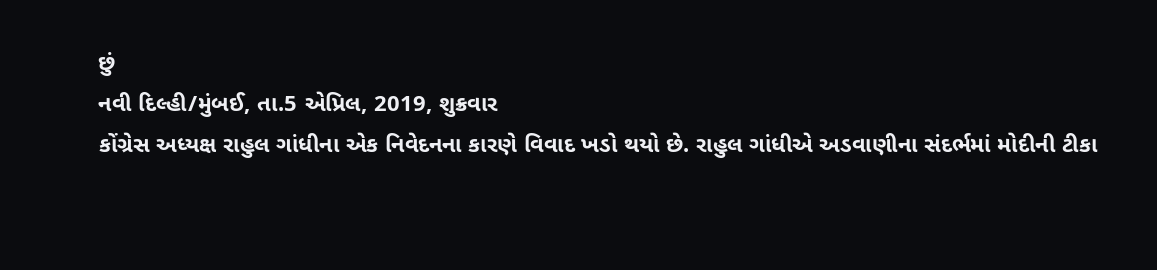છું
નવી દિલ્હી/મુંબઈ, તા.5 એપ્રિલ, 2019, શુક્રવાર
કોંગ્રેસ અધ્યક્ષ રાહુલ ગાંધીના એક નિવેદનના કારણે વિવાદ ખડો થયો છે. રાહુલ ગાંધીએ અડવાણીના સંદર્ભમાં મોદીની ટીકા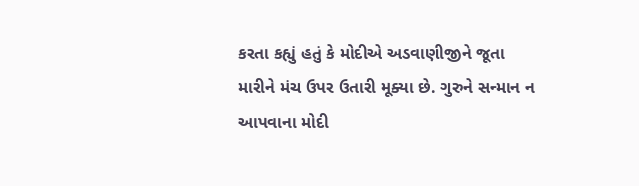કરતા કહ્યું હતું કે મોદીએ અડવાણીજીને જૂતા મારીને મંચ ઉપર ઉતારી મૂક્યા છે. ગુરુને સન્માન ન આપવાના મોદી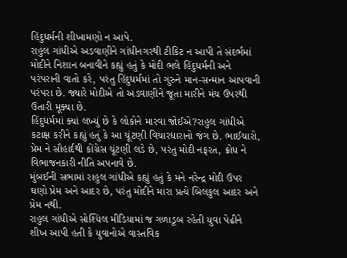હિંદુધર્મની શીખામણો ન આપે.
રાહુલ ગાંધીએ અડવાણીને ગાંધીનગરથી ટીકિટ ન આપી તે સંદર્ભમાં મોદીને નિશાન બનાવીને કહ્યું હતું કે મોદી ભલે હિંદુધર્મની અને પરંપરાની વાતો કરે, પરંતુ હિંદુધર્મમાં તો ગુરુને માન-સન્માન આપવાની પરંપરા છે. જ્યારે મોદીએ તો અડવાણીને જૂતા મારીને મંચ ઉપરથી ઉતારી મૂક્યા છે.
હિંદુધર્મમાં ક્યાં લખ્યું છે કે લોકોને મારવા જોઈએ?રાહુલ ગાંધીએ કટાક્ષ કરીને કહ્યું હતું કે આ ચૂંટણી વિચારધારાનો જંગ છે. ભાઈચારો, પ્રેમ ને સૌહાર્દથી કોંગ્રેસ ચૂંટણી લડે છે, પરંતુ મોદી નફરત, ક્રોધ ને વિભાજનકારી નીતિ અપનાવે છે.
મુંબઈની સભામાં રાહુલ ગાંધીએ કહ્યું હતું કે મને નરેન્દ્ર મોદી ઉપર ઘણો પ્રેમ અને આદર છે, પરંતુ મોદીને મારા પ્રત્યે બિલકુલ આદર અને પ્રેમ નથી.
રાહુલ ગાંધીએ સોશ્યિલ મીડિયામાં જ ગળાડૂબ રહેતી યુવા પેઢીને શીખ આપી હતી કે યુવાનોએ વાસ્તવિક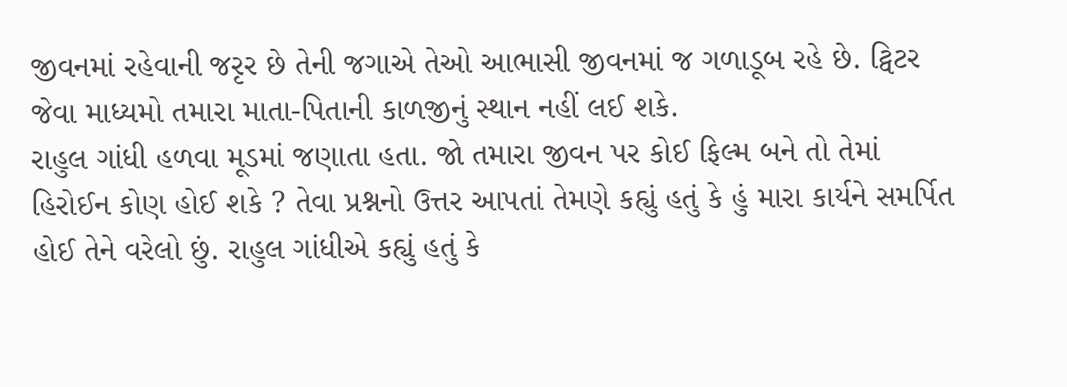જીવનમાં રહેવાની જરૃર છે તેની જગાએ તેઓ આભાસી જીવનમાં જ ગળાડૂબ રહે છે. ટ્વિટર જેવા માધ્યમો તમારા માતા-પિતાની કાળજીનું સ્થાન નહીં લઈ શકે.
રાહુલ ગાંધી હળવા મૂડમાં જણાતા હતા. જો તમારા જીવન પર કોઈ ફિલ્મ બને તો તેમાં હિરોઈન કોણ હોઈ શકે ? તેવા પ્રશ્નનો ઉત્તર આપતાં તેમણે કહ્યું હતું કે હું મારા કાર્યને સમર્પિત હોઈ તેને વરેલો છું. રાહુલ ગાંધીએ કહ્યું હતું કે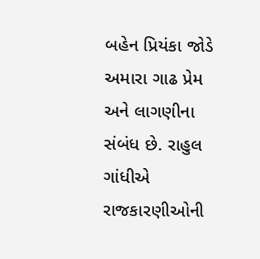બહેન પ્રિયંકા જોડે અમારા ગાઢ પ્રેમ અને લાગણીના સંબંધ છે. રાહુલ ગાંધીએ રાજકારણીઓની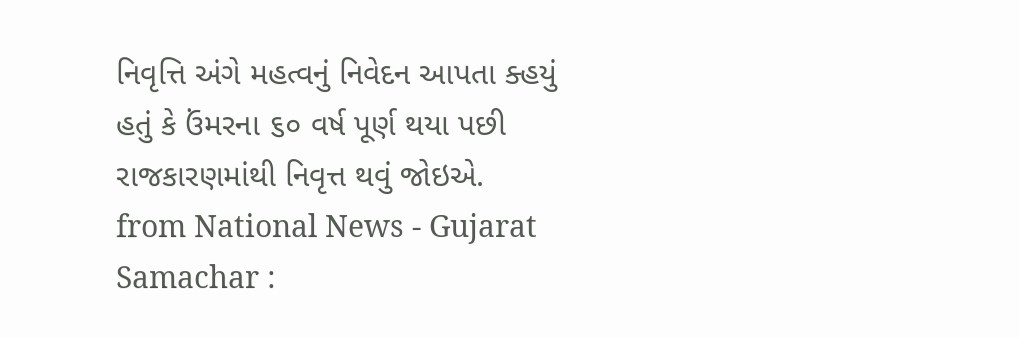નિવૃત્તિ અંગે મહત્વનું નિવેદન આપતા ક્હયું હતું કે ઉંમરના ૬૦ વર્ષ પૂર્ણ થયા પછી રાજકારણમાંથી નિવૃત્ત થવું જોઇએ.
from National News - Gujarat Samachar :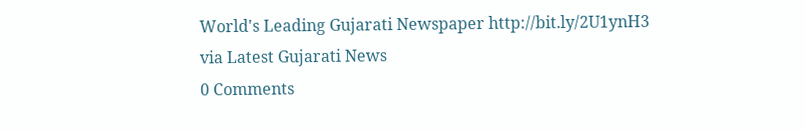World's Leading Gujarati Newspaper http://bit.ly/2U1ynH3
via Latest Gujarati News
0 Comments